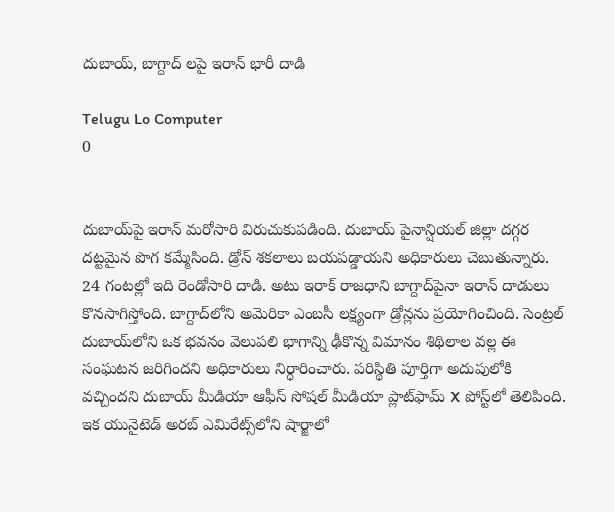దుబాయ్, బాగ్దాద్ లపై ఇరాన్ భారీ దాడి

Telugu Lo Computer
0


దుబాయ్‌పై ఇరాన్‌ మరోసారి విరుచుకుపడింది. దుబాయ్‌ పైనాన్షియల్‌ జిల్లా దగ్గర దట్టమైన పొగ కమ్మేసింది. డ్రోన్‌ శకలాలు బయపడ్డాయని అధికారులు చెబుతున్నారు. 24 గంటల్లో ఇది రెండోసారి దాడి. అటు ఇరాక్‌ రాజధాని బాగ్దాద్‌పైనా ఇరాన్‌ దాడులు కొనసాగిస్తోంది. బాగ్దాద్‌లోని అమెరికా ఎంబసీ లక్ష్యంగా డ్రోన్లను ప్రయోగించింది. సెంట్రల్ దుబాయ్‌లోని ఒక భవనం వెలుపలి భాగాన్ని ఢీకొన్న విమానం శిథిలాల వల్ల ఈ సంఘటన జరిగిందని అధికారులు నిర్ధారించారు. పరిస్థితి పూర్తిగా అదుపులోకి వచ్చిందని దుబాయ్ మీడియా ఆఫీస్ సోషల్ మీడియా ప్లాట్‌ఫామ్ X పోస్ట్‌లో తెలిపింది. ఇక యునైటెడ్ అరబ్ ఎమిరేట్స్‌లోని షార్జాలో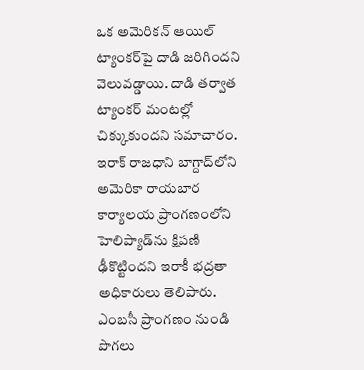ఒక అమెరికన్ ఆయిల్ ట్యాంకర్‌పై దాడి జరిగిందని వెలువడ్డాయి. దాడి తర్వాత ట్యాంకర్ మంటల్లో చిక్కుకుందని సమాచారం. ఇరాక్ రాజధాని బాగ్దాద్‌లోని అమెరికా రాయబార కార్యాలయ ప్రాంగణంలోని హెలిప్యాడ్‌ను క్షిపణి ఢీకొట్టిందని ఇరాకీ భద్రతా అధికారులు తెలిపారు. ఎంబసీ ప్రాంగణం నుండి పొగలు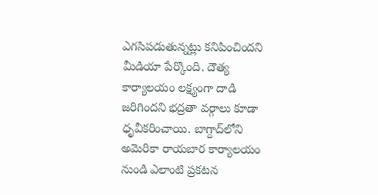ఎగసిపడుతున్నట్లు కనిపించిందని మీడియా పేర్కొంది. దౌత్య కార్యాలయం లక్ష్యంగా దాడి జరిగిందని భద్రతా వర్గాలు కూడా ధృవీకరించాయి. బాగ్దాద్‌లోని అమెరికా రాయబార కార్యాలయం నుండి ఎలాంటి ప్రకటన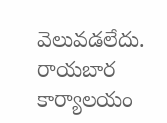వెలువడలేదు. రాయబార కార్యాలయం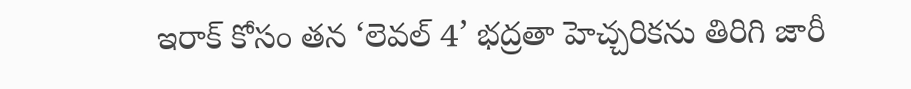ఇరాక్ కోసం తన ‘లెవల్ 4’ భద్రతా హెచ్చరికను తిరిగి జారీ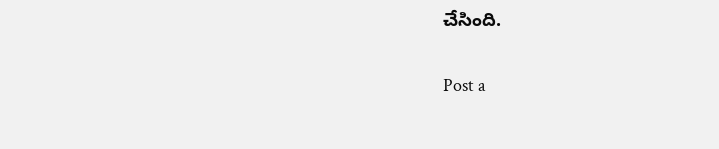చేసింది.

Post a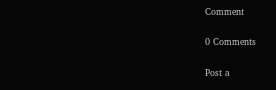Comment

0 Comments

Post a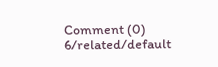Comment (0)
6/related/default